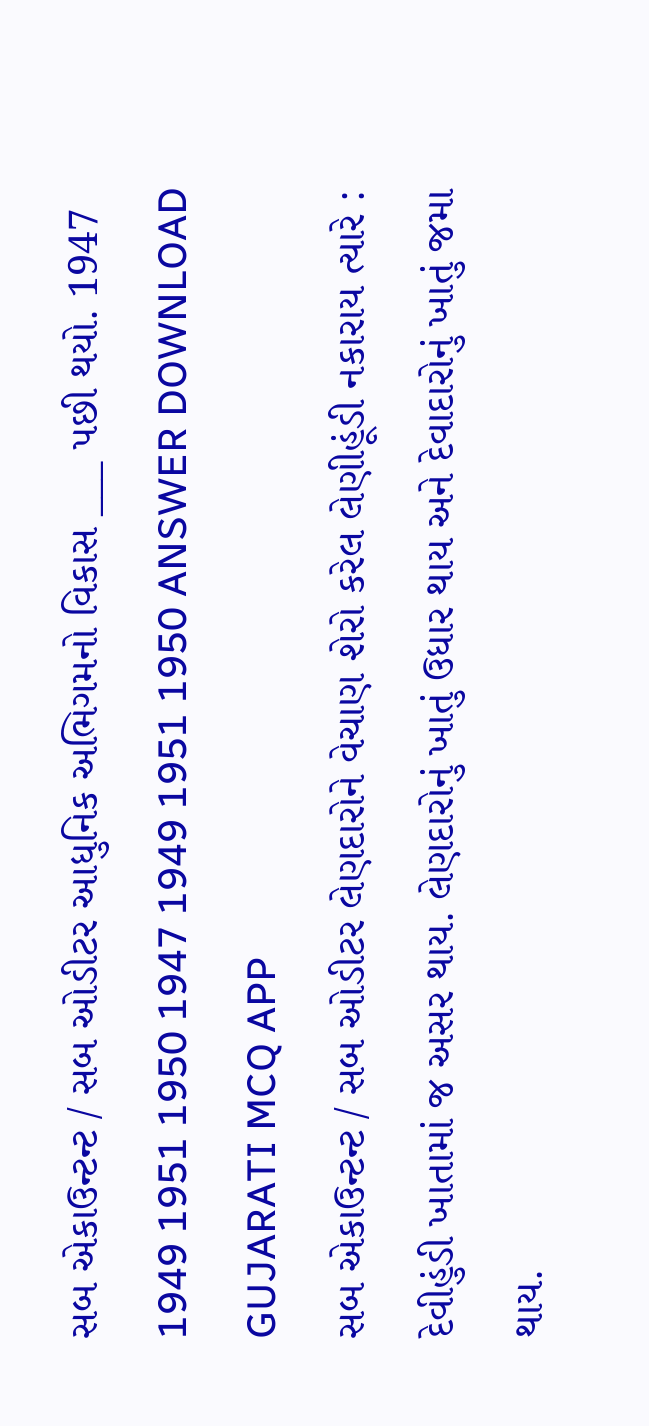સબ એકાઉન્ટન્ટ / સબ ઓડીટર આધુનિક અભિગમનો વિકાસ ___ પછી થયો. 1947 1949 1951 1950 1947 1949 1951 1950 ANSWER DOWNLOAD GUJARATI MCQ APP
સબ એકાઉન્ટન્ટ / સબ ઓડીટર લેણદારોને વેચાણ શેરો કરેલ લેણીહૂંડી નકારાય ત્યારે : દેવીહુંડી ખાતામાં જ અસર થાય. લેણદારોનું ખાતું ઉધાર થાય અને દેવાદારોનું ખાતું જમા થાય.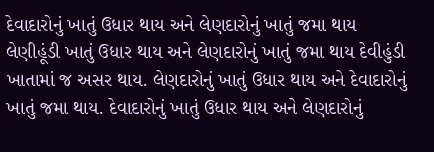દેવાદારોનું ખાતું ઉધાર થાય અને લેણદારોનું ખાતું જમા થાય લેણીહૂંડી ખાતું ઉધાર થાય અને લેણદારોનું ખાતું જમા થાય દેવીહુંડી ખાતામાં જ અસર થાય. લેણદારોનું ખાતું ઉધાર થાય અને દેવાદારોનું ખાતું જમા થાય. દેવાદારોનું ખાતું ઉધાર થાય અને લેણદારોનું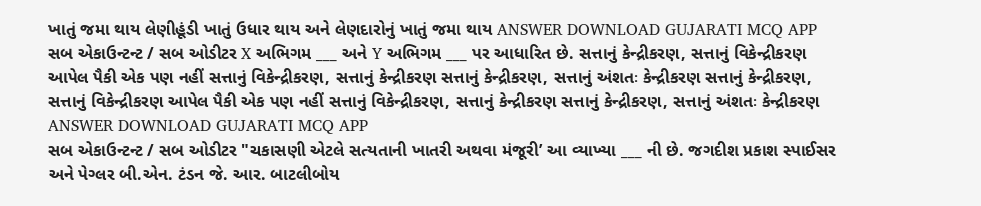ખાતું જમા થાય લેણીહૂંડી ખાતું ઉધાર થાય અને લેણદારોનું ખાતું જમા થાય ANSWER DOWNLOAD GUJARATI MCQ APP
સબ એકાઉન્ટન્ટ / સબ ઓડીટર X અભિગમ ___ અને Y અભિગમ ___ પર આધારિત છે. સત્તાનું કેન્દ્રીકરણ, સત્તાનું વિકેન્દ્રીકરણ આપેલ પૈકી એક પણ નહીં સત્તાનું વિકેન્દ્રીકરણ, સત્તાનું કેન્દ્રીકરણ સત્તાનું કેન્દ્રીકરણ, સત્તાનું અંશતઃ કેન્દ્રીકરણ સત્તાનું કેન્દ્રીકરણ, સત્તાનું વિકેન્દ્રીકરણ આપેલ પૈકી એક પણ નહીં સત્તાનું વિકેન્દ્રીકરણ, સત્તાનું કેન્દ્રીકરણ સત્તાનું કેન્દ્રીકરણ, સત્તાનું અંશતઃ કેન્દ્રીકરણ ANSWER DOWNLOAD GUJARATI MCQ APP
સબ એકાઉન્ટન્ટ / સબ ઓડીટર "ચકાસણી એટલે સત્યતાની ખાતરી અથવા મંજૂરી’ આ વ્યાખ્યા ___ ની છે. જગદીશ પ્રકાશ સ્પાઈસર અને પેગ્લર બી.એન. ટંડન જે. આર. બાટલીબોય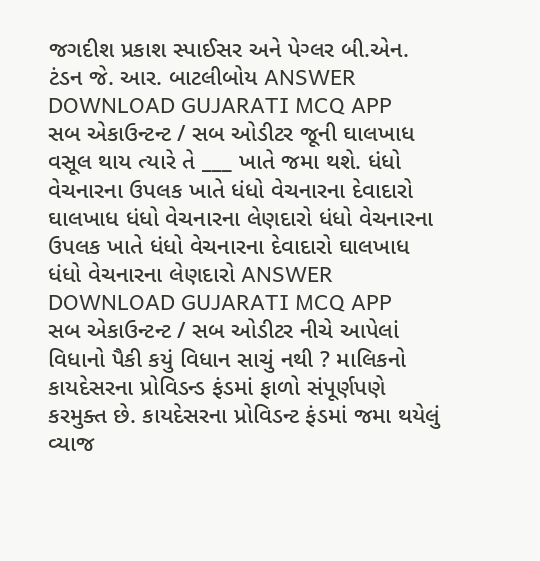જગદીશ પ્રકાશ સ્પાઈસર અને પેગ્લર બી.એન. ટંડન જે. આર. બાટલીબોય ANSWER DOWNLOAD GUJARATI MCQ APP
સબ એકાઉન્ટન્ટ / સબ ઓડીટર જૂની ઘાલખાધ વસૂલ થાય ત્યારે તે ___ ખાતે જમા થશે. ધંધો વેચનારના ઉપલક ખાતે ધંધો વેચનારના દેવાદારો ઘાલખાધ ધંધો વેચનારના લેણદારો ધંધો વેચનારના ઉપલક ખાતે ધંધો વેચનારના દેવાદારો ઘાલખાધ ધંધો વેચનારના લેણદારો ANSWER DOWNLOAD GUJARATI MCQ APP
સબ એકાઉન્ટન્ટ / સબ ઓડીટર નીચે આપેલાં વિધાનો પૈકી કયું વિધાન સાચું નથી ? માલિકનો કાયદેસરના પ્રોવિડન્ડ ફંડમાં ફાળો સંપૂર્ણપણે કરમુક્ત છે. કાયદેસરના પ્રોવિડન્ટ ફંડમાં જમા થયેલું વ્યાજ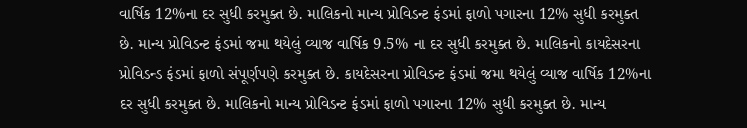વાર્ષિક 12%ના દર સુધી કરમુક્ત છે. માલિકનો માન્ય પ્રોવિડન્ટ ફંડમાં ફાળો પગારના 12% સુધી કરમુક્ત છે. માન્ય પ્રોવિડન્ટ ફંડમાં જમા થયેલું વ્યાજ વાર્ષિક 9.5% ના દર સુધી કરમુક્ત છે. માલિકનો કાયદેસરના પ્રોવિડન્ડ ફંડમાં ફાળો સંપૂર્ણપણે કરમુક્ત છે. કાયદેસરના પ્રોવિડન્ટ ફંડમાં જમા થયેલું વ્યાજ વાર્ષિક 12%ના દર સુધી કરમુક્ત છે. માલિકનો માન્ય પ્રોવિડન્ટ ફંડમાં ફાળો પગારના 12% સુધી કરમુક્ત છે. માન્ય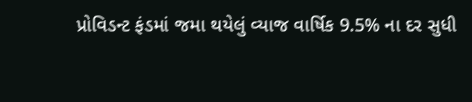પ્રોવિડન્ટ ફંડમાં જમા થયેલું વ્યાજ વાર્ષિક 9.5% ના દર સુધી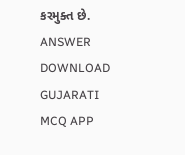કરમુક્ત છે. ANSWER DOWNLOAD GUJARATI MCQ APP